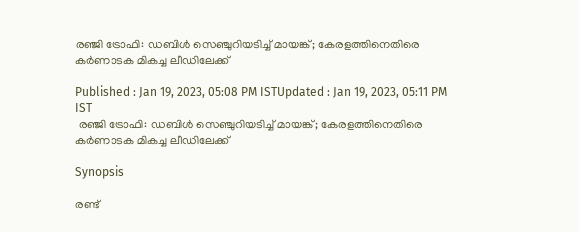രഞ്ജി ട്രോഫി: ഡബിള്‍ സെഞ്ചുറിയടിച്ച് മായങ്ക്; കേരളത്തിനെതിരെ കര്‍ണാടക മികച്ച ലീഡിലേക്ക്

Published : Jan 19, 2023, 05:08 PM ISTUpdated : Jan 19, 2023, 05:11 PM IST
 രഞ്ജി ട്രോഫി: ഡബിള്‍ സെഞ്ചുറിയടിച്ച് മായങ്ക്; കേരളത്തിനെതിരെ കര്‍ണാടക മികച്ച ലീഡിലേക്ക്

Synopsis

രണ്ട്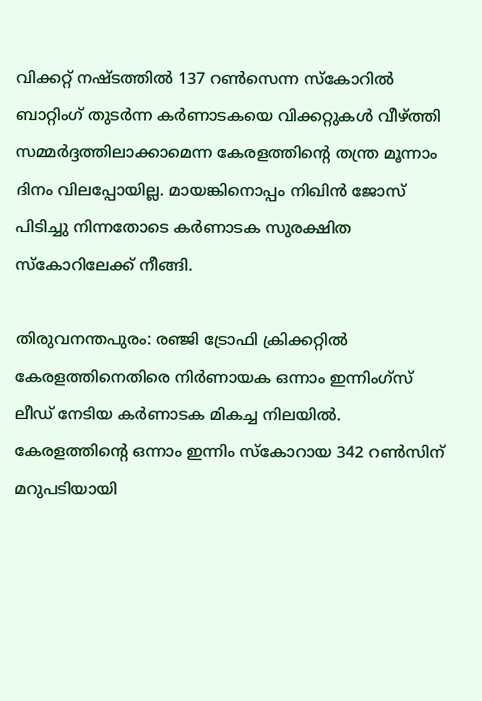വിക്കറ്റ് നഷ്ടത്തില്‍ 137 റണ്‍സെന്ന സ്കോറില്‍ ബാറ്റിംഗ് തുടര്‍ന്ന കര്‍ണാടകയെ വിക്കറ്റുകള്‍ വീഴ്ത്തി സമ്മര്‍ദ്ദത്തിലാക്കാമെന്ന കേരളത്തിന്‍റെ തന്ത്ര മൂന്നാം ദിനം വിലപ്പോയില്ല. മായങ്കിനൊപ്പം നിഖിന്‍ ജോസ് പിടിച്ചു നിന്നതോടെ കര്‍ണാടക സുരക്ഷിത സ്കോറിലേക്ക് നീങ്ങി.

തിരുവനന്തപുരം: രഞ്ജി ട്രോഫി ക്രിക്കറ്റില്‍ കേരളത്തിനെതിരെ നിര്‍ണായക ഒന്നാം ഇന്നിംഗ്സ് ലീഡ് നേടിയ കര്‍ണാടക മികച്ച നിലയില്‍. കേരളത്തിന്‍റെ ഒന്നാം ഇന്നിം സ്കോറായ 342 റണ്‍സിന് മറുപടിയായി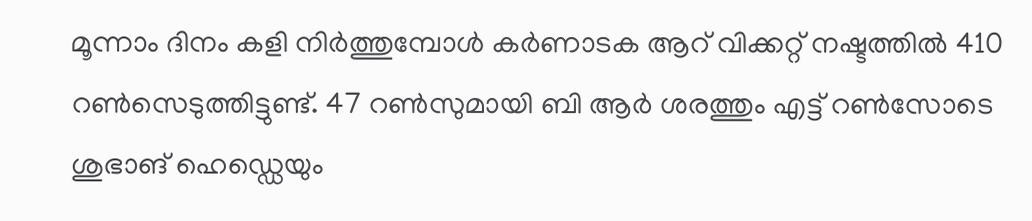മൂന്നാം ദിനം കളി നിര്‍ത്തുമ്പോള്‍ കര്‍ണാടക ആറ് വിക്കറ്റ് നഷ്ടത്തില്‍ 410 റണ്‍സെടുത്തിട്ടുണ്ട്. 47 റണ്‍സുമായി ബി ആര്‍ ശരത്തും എട്ട് റണ്‍സോടെ ശുഭാങ് ഹെഡ്ഡെയും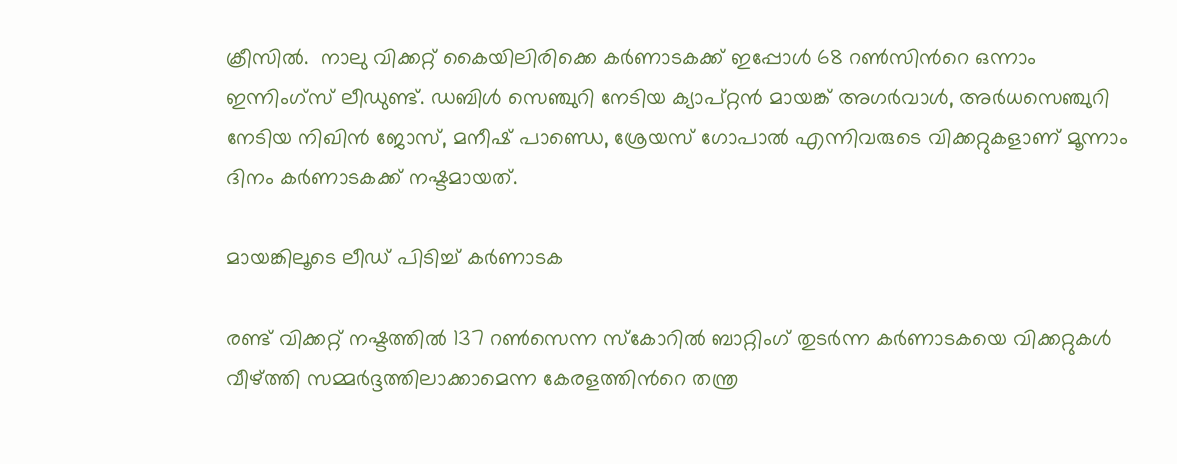ക്രീസില്‍.  നാലു വിക്കറ്റ് കൈയിലിരിക്കെ കര്‍ണാടകക്ക് ഇപ്പോള്‍ 68 റണ്‍സിന്‍റെ ഒന്നാം ഇന്നിംഗ്സ് ലീഡുണ്ട്. ഡബിള്‍ സെഞ്ചുറി നേടിയ ക്യാപ്റ്റന്‍ മായങ്ക് അഗര്‍വാള്‍, അര്‍ധസെഞ്ചുറി നേടിയ നിഖിന്‍ ജോസ്, മനീഷ് പാണ്ഡെ, ശ്രേയസ് ഗോപാല്‍ എന്നിവരുടെ വിക്കറ്റുകളാണ് മൂന്നാം ദിനം കര്‍ണാടകക്ക് നഷ്ടമായത്.

മായങ്കിലൂടെ ലീഡ് പിടിച്ച് കര്‍ണാടക

രണ്ട് വിക്കറ്റ് നഷ്ടത്തില്‍ 137 റണ്‍സെന്ന സ്കോറില്‍ ബാറ്റിംഗ് തുടര്‍ന്ന കര്‍ണാടകയെ വിക്കറ്റുകള്‍ വീഴ്ത്തി സമ്മര്‍ദ്ദത്തിലാക്കാമെന്ന കേരളത്തിന്‍റെ തന്ത്ര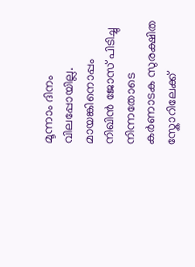മൂന്നാം ദിനം വിലപ്പോയില്ല. മായങ്കിനൊപ്പം നിഖിന്‍ ജോസ് പിടിച്ചു നിന്നതോടെ കര്‍ണാടക സുരക്ഷിത സ്കോറിലേക്ക്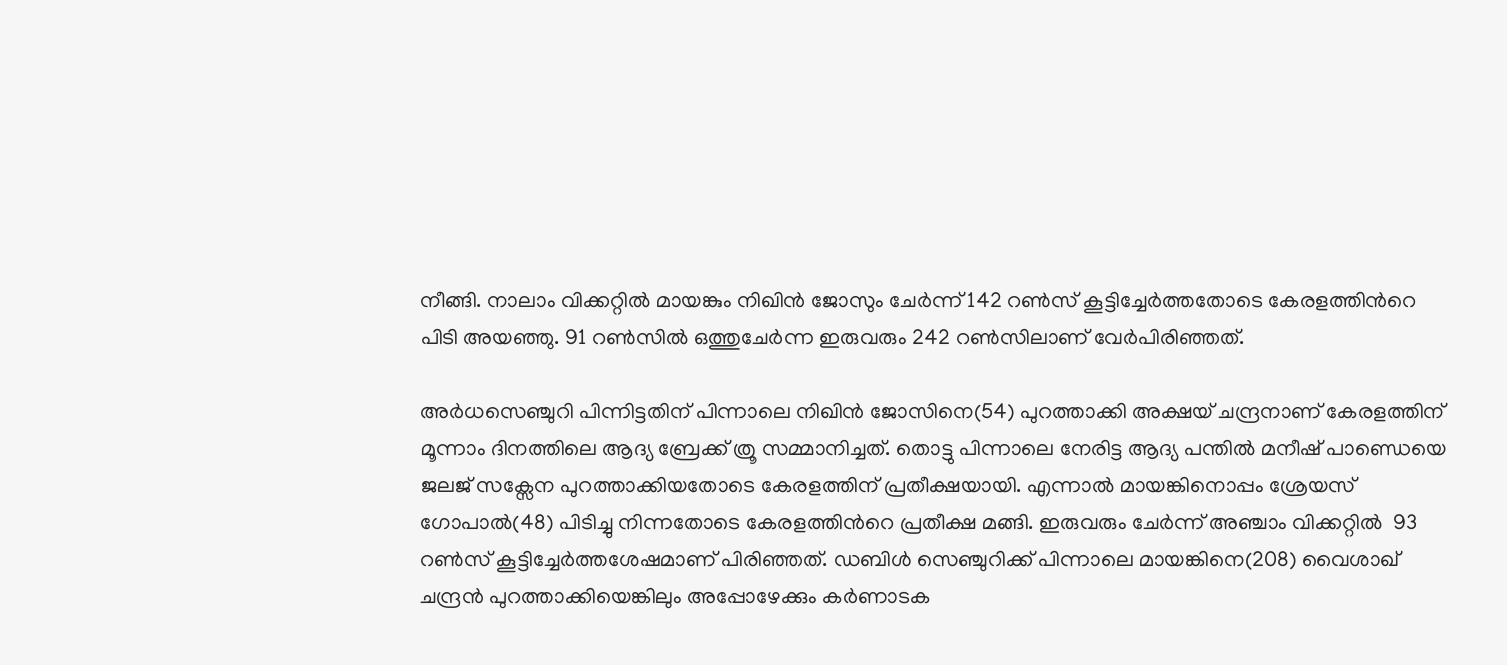നീങ്ങി. നാലാം വിക്കറ്റില്‍ മായങ്കും നിഖിന്‍ ജോസും ചേര്‍ന്ന് 142 റണ്‍സ് കൂട്ടിച്ചേര്‍ത്തതോടെ കേരളത്തിന്‍റെ പിടി അയഞ്ഞു. 91 റണ്‍സില്‍ ഒത്തുചേര്‍ന്ന ഇരുവരും 242 റണ്‍സിലാണ് വേര്‍പിരിഞ്ഞത്.

അര്‍ധസെഞ്ചുറി പിന്നിട്ടതിന് പിന്നാലെ നിഖിന്‍ ജോസിനെ(54) പുറത്താക്കി അക്ഷയ് ചന്ദ്രനാണ് കേരളത്തിന് മൂന്നാം ദിനത്തിലെ ആദ്യ ബ്രേക്ക് ത്രൂ സമ്മാനിച്ചത്. തൊട്ടു പിന്നാലെ നേരിട്ട ആദ്യ പന്തില്‍ മനീഷ് പാണ്ഡെയെ ജലജ് സക്സേന പുറത്താക്കിയതോടെ കേരളത്തിന് പ്രതീക്ഷയായി. എന്നാല്‍ മായങ്കിനൊപ്പം ശ്രേയസ് ഗോപാല്‍(48) പിടിച്ചു നിന്നതോടെ കേരളത്തിന്‍റെ പ്രതീക്ഷ മങ്ങി. ഇരുവരും ചേര്‍ന്ന് അഞ്ചാം വിക്കറ്റില്‍  93 റണ്‍സ് കൂട്ടിച്ചേര്‍ത്തശേഷമാണ് പിരിഞ്ഞത്. ഡബിള്‍ സെഞ്ചുറിക്ക് പിന്നാലെ മായങ്കിനെ(208) വൈശാഖ് ചന്ദ്രന്‍ പുറത്താക്കിയെങ്കിലും അപ്പോഴേക്കും കര്‍ണാടക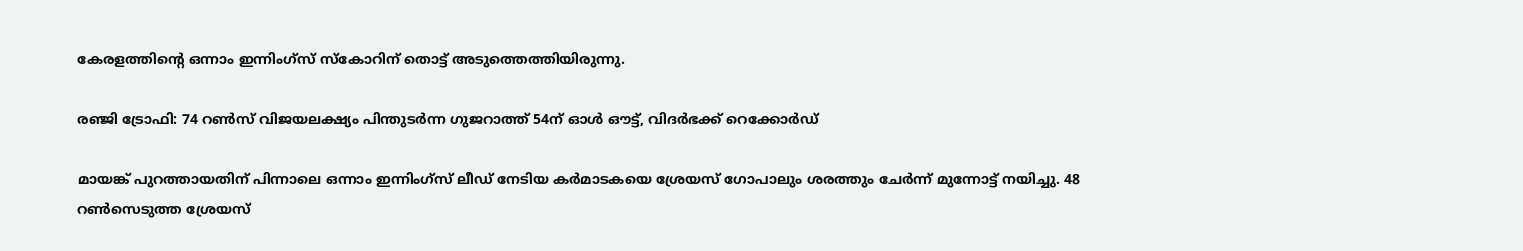കേരളത്തിന്‍റെ ഒന്നാം ഇന്നിംഗ്സ് സ്കോറിന് തൊട്ട് അടുത്തെത്തിയിരുന്നു.

രഞ്ജി ട്രോഫി: 74 റണ്‍സ് വിജയലക്ഷ്യം പിന്തുടര്‍ന്ന ഗുജറാത്ത് 54ന് ഓള്‍ ഔട്ട്, വിദര്‍ഭക്ക് റെക്കോര്‍ഡ്

മായങ്ക് പുറത്തായതിന് പിന്നാലെ ഒന്നാം ഇന്നിംഗ്സ് ലീഡ് നേടിയ കര്‍മാടകയെ ശ്രേയസ് ഗോപാലും ശരത്തും ചേര്‍ന്ന് മുന്നോട്ട് നയിച്ചു. 48 റണ്‍സെടുത്ത ശ്രേയസ്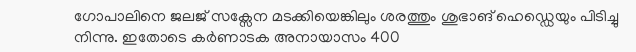ഗോപാലിനെ ജലജ് സക്സേന മടക്കിയെങ്കിലും ശരത്തും ശുഭാങ് ഹെഡ്ഡെയും പിടിച്ചു നിന്നു. ഇതോടെ കര്‍ണാടക അനായാസം 400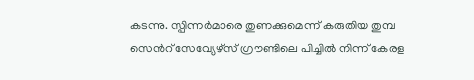കടന്നു. സ്പിന്നര്‍മാരെ തുണക്കുമെന്ന് കരുതിയ തുമ്പ സെന്‍റ് സേവ്യേഴ്സ് ഗ്രൗണ്ടിലെ പിച്ചില്‍ നിന്ന് കേരള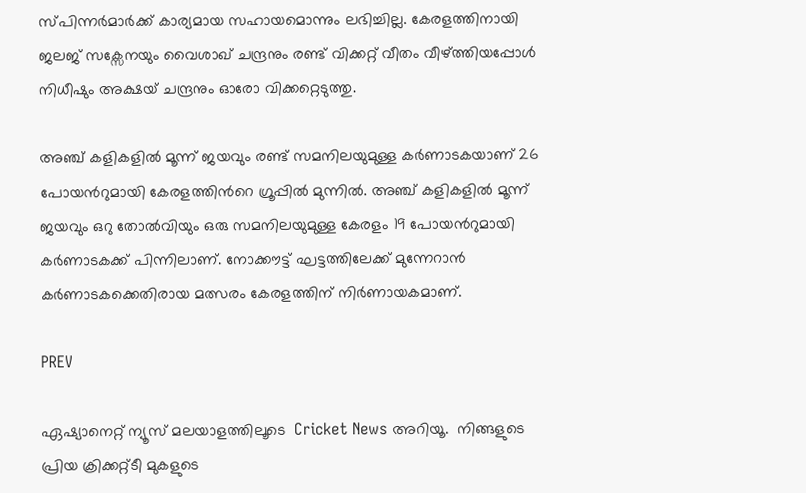സ്പിന്നര്‍മാര്‍ക്ക് കാര്യമായ സഹായമൊന്നും ലഭിച്ചില്ല. കേരളത്തിനായി ജലജ് സക്സേനയും വൈശാഖ് ചന്ദ്രനും രണ്ട് വിക്കറ്റ് വീതം വീഴ്ത്തിയപ്പോള്‍ നിധീഷും അക്ഷയ് ചന്ദ്രനും ഓരോ വിക്കറ്റെടുത്തു.

അഞ്ച് കളികളില്‍ മൂന്ന് ജയവും രണ്ട് സമനിലയുമുള്ള കര്‍ണാടകയാണ് 26 പോയന്‍റുമായി കേരളത്തിന്‍റെ ഗ്രൂപ്പില്‍ മുന്നില്‍. അഞ്ച് കളികളില്‍ മൂന്ന് ജയവും ഒറു തോല്‍വിയും ഒരു സമനിലയുമുള്ള കേരളം 19 പോയന്‍റുമായി കര്‍ണാടകക്ക് പിന്നിലാണ്. നോക്കൗട്ട് ഘട്ടത്തിലേക്ക് മുന്നേറാന്‍ കര്‍ണാടകക്കെതിരായ മത്സരം കേരളത്തിന് നിര്‍ണായകമാണ്.

PREV

ഏഷ്യാനെറ്റ് ന്യൂസ് മലയാളത്തിലൂടെ  Cricket News അറിയൂ.  നിങ്ങളുടെ പ്രിയ ക്രിക്കറ്റ്ടീ മുകളുടെ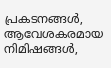പ്രകടനങ്ങൾ, ആവേശകരമായ നിമിഷങ്ങൾ,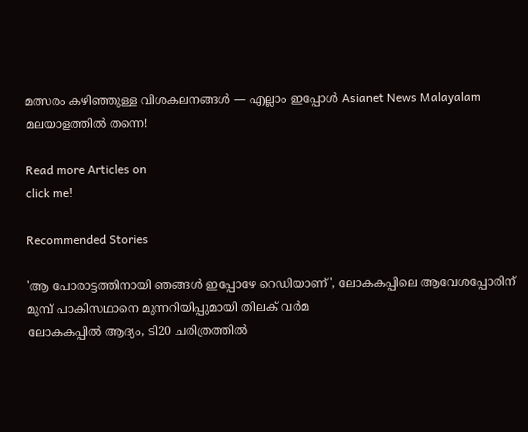മത്സരം കഴിഞ്ഞുള്ള വിശകലനങ്ങൾ — എല്ലാം ഇപ്പോൾ Asianet News Malayalam മലയാളത്തിൽ തന്നെ!

Read more Articles on
click me!

Recommended Stories

'ആ പോരാട്ടത്തിനായി ഞങ്ങള്‍ ഇപ്പോഴേ റെഡിയാണ്', ലോകകപ്പിലെ ആവേശപ്പോരിന് മുമ്പ് പാകിസഥാനെ മുന്നറിയിപ്പുമായി തിലക് വര്‍മ
ലോകകപ്പില്‍ ആദ്യം, ടി20 ചരിത്രത്തില്‍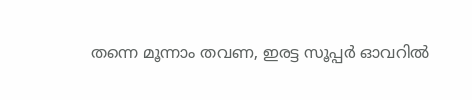തന്നെ മൂന്നാം തവണ, ഇരട്ട സൂപ്പർ ഓവറില്‍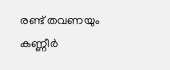രണ്ട് തവണയും കണ്ണീര്‍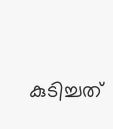കുടിച്ചത്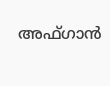അഫ്ഗാന്‍